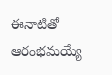ఈనాటితో ఆరంభమయ్యే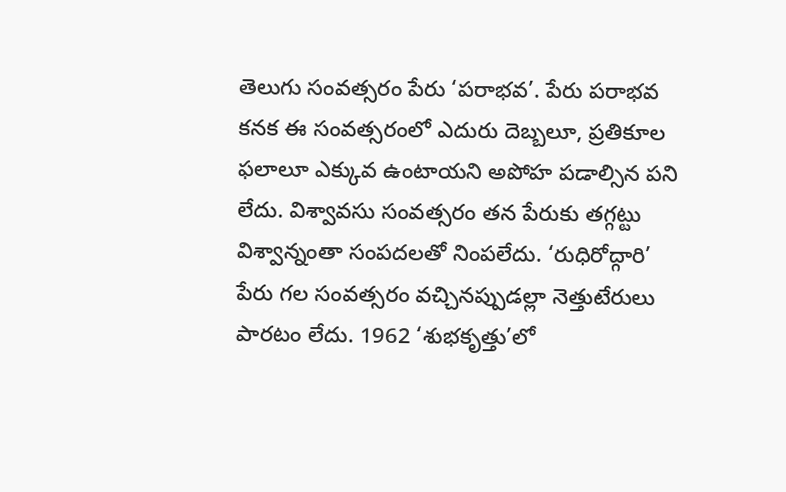తెలుగు సంవత్సరం పేరు ‘పరాభవ’. పేరు పరాభవ కనక ఈ సంవత్సరంలో ఎదురు దెబ్బలూ, ప్రతికూల ఫలాలూ ఎక్కువ ఉంటాయని అపోహ పడాల్సిన పని లేదు. విశ్వావసు సంవత్సరం తన పేరుకు తగ్గట్టు విశ్వాన్నంతా సంపదలతో నింపలేదు. ‘రుధిరోద్గారి’ పేరు గల సంవత్సరం వచ్చినప్పుడల్లా నెత్తుటేరులు పారటం లేదు. 1962 ‘శుభకృత్తు’లో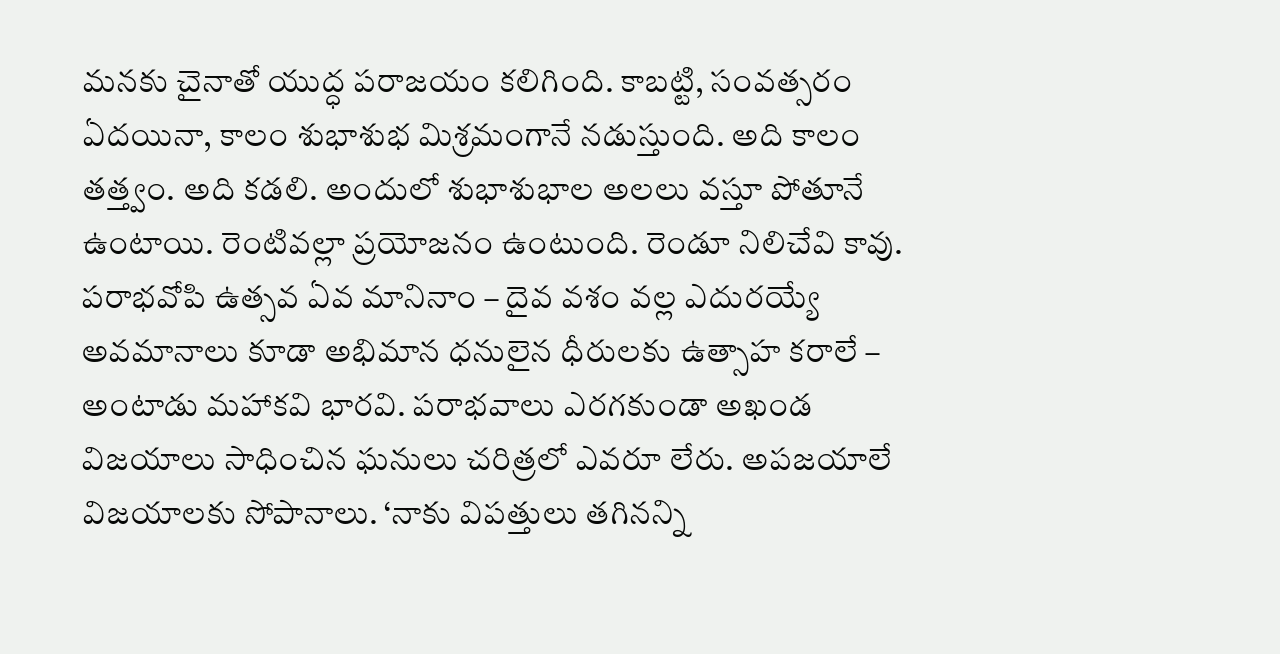మనకు చైనాతో యుద్ధ పరాజయం కలిగింది. కాబట్టి, సంవత్సరం ఏదయినా, కాలం శుభాశుభ మిశ్రమంగానే నడుస్తుంది. అది కాలం తత్త్వం. అది కడలి. అందులో శుభాశుభాల అలలు వస్తూ పోతూనే ఉంటాయి. రెంటివల్లా ప్రయోజనం ఉంటుంది. రెండూ నిలిచేవి కావు.
పరాభవోపి ఉత్సవ ఏవ మానినాం – దైవ వశం వల్ల ఎదురయ్యే అవమానాలు కూడా అభిమాన ధనులైన ధీరులకు ఉత్సాహ కరాలే – అంటాడు మహాకవి భారవి. పరాభవాలు ఎరగకుండా అఖండ విజయాలు సాధించిన ఘనులు చరిత్రలో ఎవరూ లేరు. అపజయాలే విజయాలకు సోపానాలు. ‘నాకు విపత్తులు తగినన్ని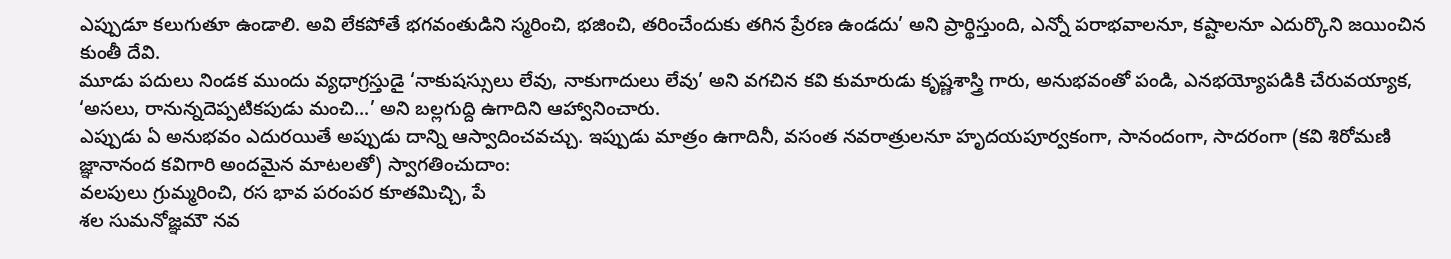ఎప్పుడూ కలుగుతూ ఉండాలి. అవి లేకపోతే భగవంతుడిని స్మరించి, భజించి, తరించేందుకు తగిన ప్రేరణ ఉండదు’ అని ప్రార్థిస్తుంది, ఎన్నో పరాభవాలనూ, కష్టాలనూ ఎదుర్కొని జయించిన కుంతీ దేవి.
మూడు పదులు నిండక ముందు వ్యధాగ్రస్తుడై ‘నాకుషస్సులు లేవు, నాకుగాదులు లేవు’ అని వగచిన కవి కుమారుడు కృష్ణశాస్త్రి గారు, అనుభవంతో పండి, ఎనభయ్యోపడికి చేరువయ్యాక, ‘అసలు, రానున్నదెప్పటికపుడు మంచి...’ అని బల్లగుద్ది ఉగాదిని ఆహ్వానించారు.
ఎప్పుడు ఏ అనుభవం ఎదురయితే అప్పుడు దాన్ని ఆస్వాదించవచ్చు. ఇప్పుడు మాత్రం ఉగాదినీ, వసంత నవరాత్రులనూ హృదయపూర్వకంగా, సానందంగా, సాదరంగా (కవి శిరోమణి జ్ఞానానంద కవిగారి అందమైన మాటలతో) స్వాగతించుదాం:
వలపులు గ్రుమ్మరించి, రస భావ పరంపర కూతమిచ్చి, పే
శల సుమనోజ్ఞమౌ నవ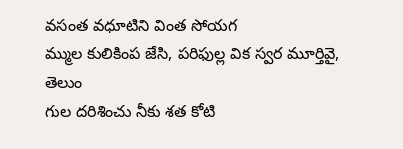వసంత వధూటిని వింత సోయగ
మ్ముల కులికింప జేసి, పరిఫుల్ల విక స్వర మూర్తివై, తెలుం
గుల దరిశించు నీకు శత కోటి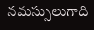నమస్సులుగాది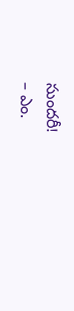సుందరీ!
– ఎం.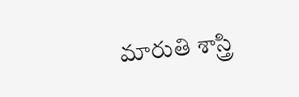మారుతి శాస్త్రి